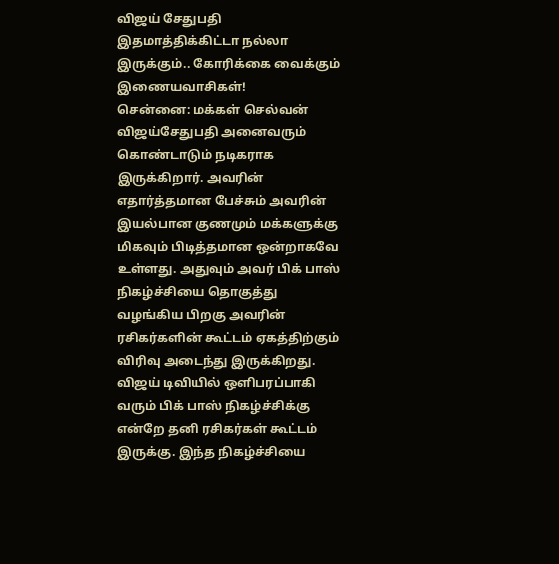விஜய் சேதுபதி இதமாத்திக்கிட்டா நல்லா இருக்கும்.. கோரிக்கை வைக்கும் இணையவாசிகள்!
சென்னை: மக்கள் செல்வன் விஜய்சேதுபதி அனைவரும் கொண்டாடும் நடிகராக இருக்கிறார். அவரின் எதார்த்தமான பேச்சும் அவரின் இயல்பான குணமும் மக்களுக்கு மிகவும் பிடித்தமான ஒன்றாகவே உள்ளது. அதுவும் அவர் பிக் பாஸ் நிகழ்ச்சியை தொகுத்து வழங்கிய பிறகு அவரின் ரசிகர்களின் கூட்டம் ஏகத்திற்கும் விரிவு அடைந்து இருக்கிறது.
விஜய் டிவியில் ஒளிபரப்பாகி வரும் பிக் பாஸ் நிகழ்ச்சிக்கு என்றே தனி ரசிகர்கள் கூட்டம் இருக்கு. இந்த நிகழ்ச்சியை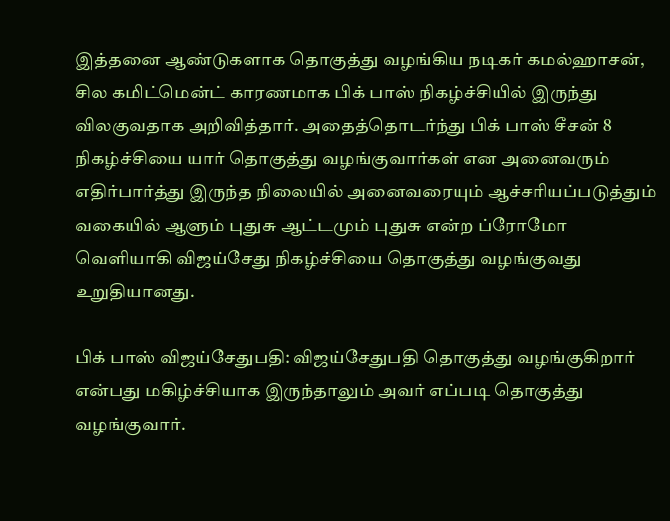இத்தனை ஆண்டுகளாக தொகுத்து வழங்கிய நடிகர் கமல்ஹாசன், சில கமிட்மென்ட் காரணமாக பிக் பாஸ் நிகழ்ச்சியில் இருந்து விலகுவதாக அறிவித்தார். அதைத்தொடர்ந்து பிக் பாஸ் சீசன் 8 நிகழ்ச்சியை யார் தொகுத்து வழங்குவார்கள் என அனைவரும் எதிர்பார்த்து இருந்த நிலையில் அனைவரையும் ஆச்சரியப்படுத்தும் வகையில் ஆளும் புதுசு ஆட்டமும் புதுசு என்ற ப்ரோமோ வெளியாகி விஜய்சேது நிகழ்ச்சியை தொகுத்து வழங்குவது உறுதியானது.

பிக் பாஸ் விஜய்சேதுபதி: விஜய்சேதுபதி தொகுத்து வழங்குகிறார் என்பது மகிழ்ச்சியாக இருந்தாலும் அவர் எப்படி தொகுத்து வழங்குவார்.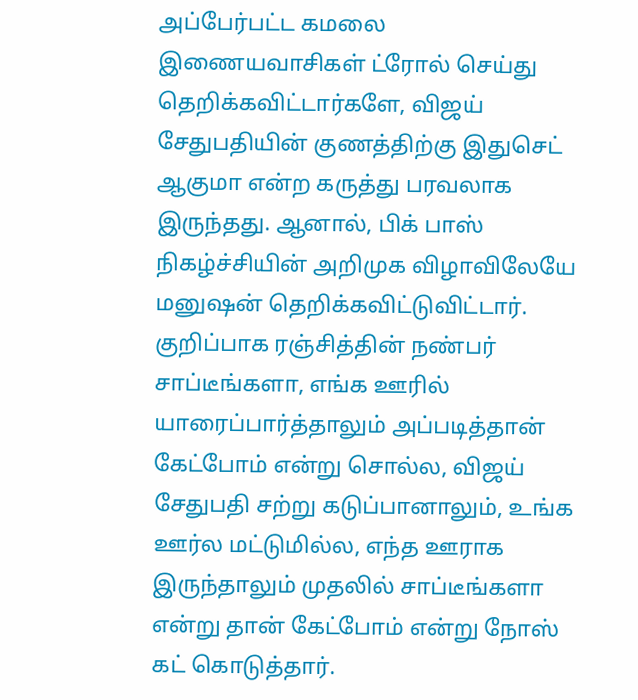அப்பேர்பட்ட கமலை இணையவாசிகள் ட்ரோல் செய்து தெறிக்கவிட்டார்களே, விஜய் சேதுபதியின் குணத்திற்கு இதுசெட் ஆகுமா என்ற கருத்து பரவலாக இருந்தது. ஆனால், பிக் பாஸ் நிகழ்ச்சியின் அறிமுக விழாவிலேயே மனுஷன் தெறிக்கவிட்டுவிட்டார். குறிப்பாக ரஞ்சித்தின் நண்பர் சாப்டீங்களா, எங்க ஊரில் யாரைப்பார்த்தாலும் அப்படித்தான் கேட்போம் என்று சொல்ல, விஜய் சேதுபதி சற்று கடுப்பானாலும், உங்க ஊர்ல மட்டுமில்ல, எந்த ஊராக இருந்தாலும் முதலில் சாப்டீங்களா என்று தான் கேட்போம் என்று நோஸ் கட் கொடுத்தார்.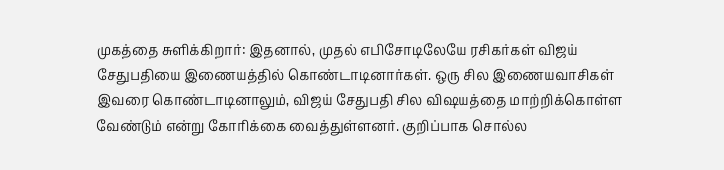முகத்தை சுளிக்கிறார்: இதனால், முதல் எபிசோடிலேயே ரசிகர்கள் விஜய் சேதுபதியை இணையத்தில் கொண்டாடினார்கள். ஒரு சில இணையவாசிகள் இவரை கொண்டாடினாலும், விஜய் சேதுபதி சில விஷயத்தை மாற்றிக்கொள்ள வேண்டும் என்று கோரிக்கை வைத்துள்ளனர். குறிப்பாக சொல்ல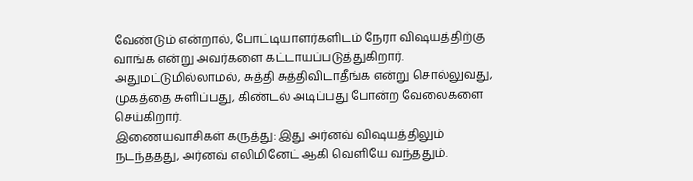வேண்டும் என்றால், போட்டியாளர்களிடம் நேரா விஷயத்திற்கு வாங்க என்று அவர்களை கட்டாயப்படுத்துகிறார். அதுமட்டுமில்லாமல், சுத்தி சுத்திவிடாதீங்க என்று சொல்லுவது, முகத்தை சுளிப்பது, கிண்டல் அடிப்பது போன்ற வேலைகளை செய்கிறார்.
இணையவாசிகள் கருத்து: இது அர்னவ் விஷயத்திலும் நடந்ததது, அர்னவ் எலிமினேட் ஆகி வெளியே வந்ததும்.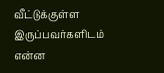வீட்டுக்குள்ள இருப்பவர்களிடம் என்ன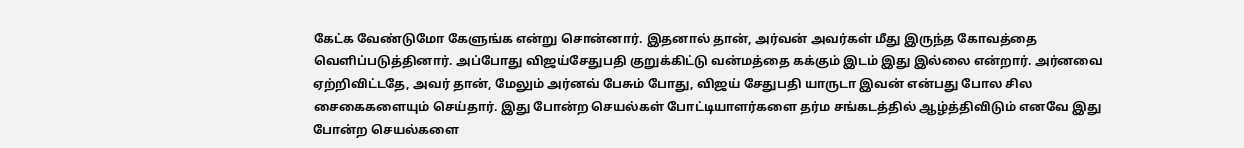கேட்க வேண்டுமோ கேளுங்க என்று சொன்னார். இதனால் தான், அர்வன் அவர்கள் மீது இருந்த கோவத்தை வெளிப்படுத்தினார். அப்போது விஜய்சேதுபதி குறுக்கிட்டு வன்மத்தை கக்கும் இடம் இது இல்லை என்றார். அர்னவை ஏற்றிவிட்டதே, அவர் தான், மேலும் அர்னவ் பேசும் போது, விஜய் சேதுபதி யாருடா இவன் என்பது போல சில சைகைகளையும் செய்தார். இது போன்ற செயல்கள் போட்டியாளர்களை தர்ம சங்கடத்தில் ஆழ்த்திவிடும் எனவே இது போன்ற செயல்களை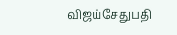விஜய்சேதுபதி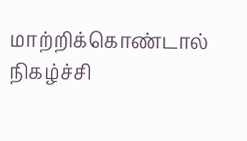மாற்றிக்கொண்டால் நிகழ்ச்சி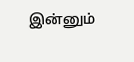இன்னும்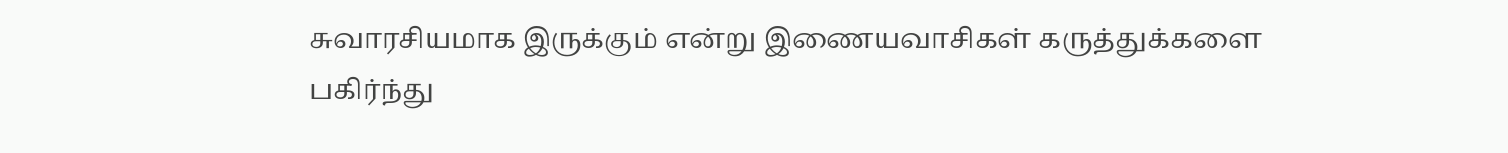சுவாரசியமாக இருக்கும் என்று இணையவாசிகள் கருத்துக்களை பகிர்ந்து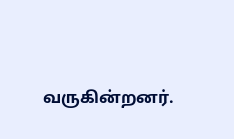வருகின்றனர்.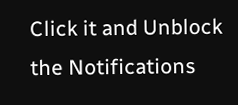Click it and Unblock the Notifications